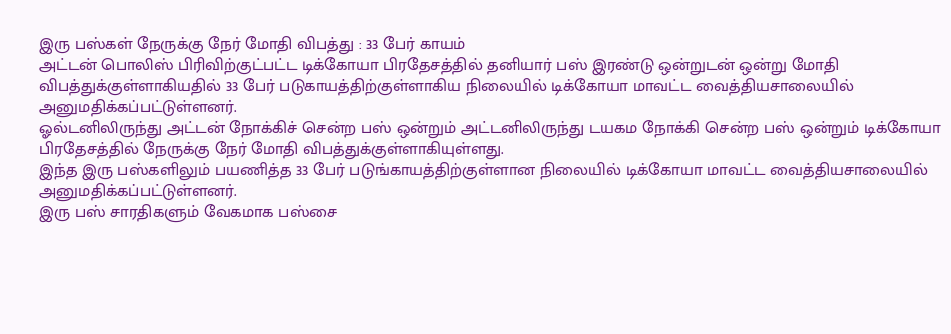இரு பஸ்கள் நேருக்கு நேர் மோதி விபத்து : 33 பேர் காயம்
அட்டன் பொலிஸ் பிரிவிற்குட்பட்ட டிக்கோயா பிரதேசத்தில் தனியார் பஸ் இரண்டு ஒன்றுடன் ஒன்று மோதி விபத்துக்குள்ளாகியதில் 33 பேர் படுகாயத்திற்குள்ளாகிய நிலையில் டிக்கோயா மாவட்ட வைத்தியசாலையில் அனுமதிக்கப்பட்டுள்ளனர்.
ஓல்டனிலிருந்து அட்டன் நோக்கிச் சென்ற பஸ் ஒன்றும் அட்டனிலிருந்து டயகம நோக்கி சென்ற பஸ் ஒன்றும் டிக்கோயா பிரதேசத்தில் நேருக்கு நேர் மோதி விபத்துக்குள்ளாகியுள்ளது.
இந்த இரு பஸ்களிலும் பயணித்த 33 பேர் படுங்காயத்திற்குள்ளான நிலையில் டிக்கோயா மாவட்ட வைத்தியசாலையில் அனுமதிக்கப்பட்டுள்ளனர்.
இரு பஸ் சாரதிகளும் வேகமாக பஸ்சை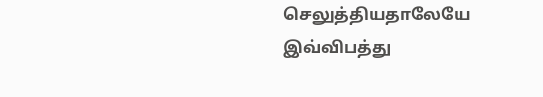செலுத்தியதாலேயே இவ்விபத்து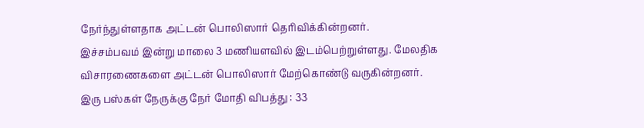நேர்ந்துள்ளதாக அட்டன் பொலிஸார் தெரிவிக்கின்றனர்.
இச்சம்பவம் இன்று மாலை 3 மணியளவில் இடம்பெற்றுள்ளது. மேலதிக விசாரணைகளை அட்டன் பொலிஸார் மேற்கொண்டு வருகின்றனர்.
இரு பஸ்கள் நேருக்கு நேர் மோதி விபத்து : 33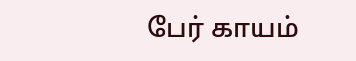பேர் காயம்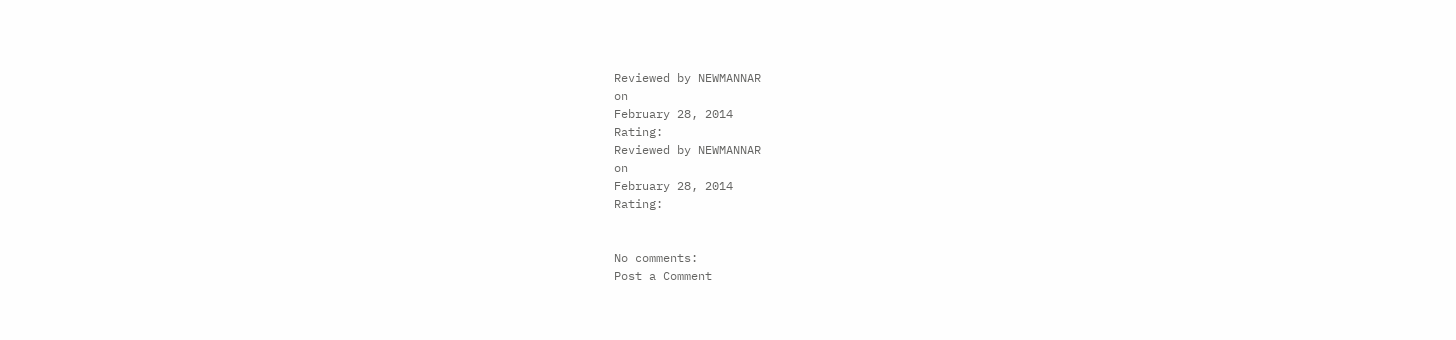Reviewed by NEWMANNAR
on
February 28, 2014
Rating:
Reviewed by NEWMANNAR
on
February 28, 2014
Rating:


No comments:
Post a Comment